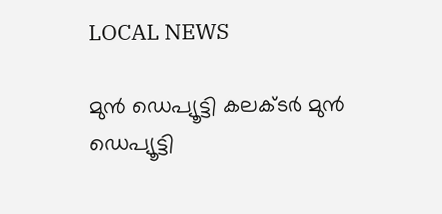LOCAL NEWS

മുൻ ഡെപ്യൂട്ടി കലക്ടർ മുൻ ഡെപ്യൂട്ടി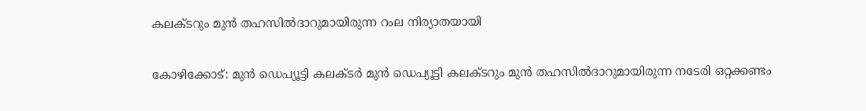കലക്ടറും മുന്‍ തഹസിൽദാറുമായിരുന്ന റംല നിര്യാതയായി

കോഴിക്കോട്: മുൻ ഡെപ്യൂട്ടി കലക്ടർ മുൻ ഡെപ്യൂട്ടി കലക്ടറും മുന്‍ തഹസിൽദാറുമായിരുന്ന നടേരി ഒറ്റക്കണ്ടം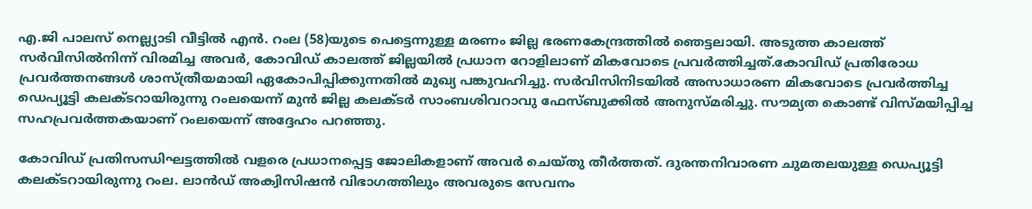എ.ജി പാലസ് നെല്ല്യാടി വീട്ടില്‍ എൻ. റംല (58)യുടെ പെട്ടെന്നുള്ള മരണം ജില്ല ഭരണകേന്ദ്രത്തിൽ ഞെട്ടലായി. അടുത്ത കാലത്ത് സർവിസിൽനിന്ന് വിരമിച്ച അവർ, കോവിഡ് കാലത്ത് ജില്ലയിൽ പ്രധാന റോളിലാണ് മികവോടെ പ്രവർത്തിച്ചത്.കോവിഡ് പ്രതിരോധ പ്രവർത്തനങ്ങൾ ശാസ്ത്രീയമായി ഏകോപിപ്പിക്കുന്നതിൽ മുഖ്യ പങ്കുവഹിച്ചു. സർവിസിനിടയിൽ അസാധാരണ മികവോടെ പ്രവർത്തിച്ച ഡെപ്യൂട്ടി കലക്ടറായിരുന്നു റംലയെന്ന് മുൻ ജില്ല കലക്ടർ സാംബശിവറാവു ഫേസ്ബുക്കിൽ അനുസ്മരിച്ചു. സൗമ്യത കൊണ്ട് വിസ്മയിപ്പിച്ച സഹപ്രവർത്തകയാണ് റംലയെന്ന് അദ്ദേഹം പറഞ്ഞു.

കോവിഡ് പ്രതിസന്ധിഘട്ടത്തിൽ വളരെ പ്രധാനപ്പെട്ട ജോലികളാണ് അവർ ചെയ്തു തീർത്തത്. ദുരന്തനിവാരണ ചുമതലയുള്ള ഡെപ്യൂട്ടി കലക്ടറായിരുന്നു റംല. ലാൻഡ് അക്വിസിഷൻ വിഭാഗത്തിലും അവരുടെ സേവനം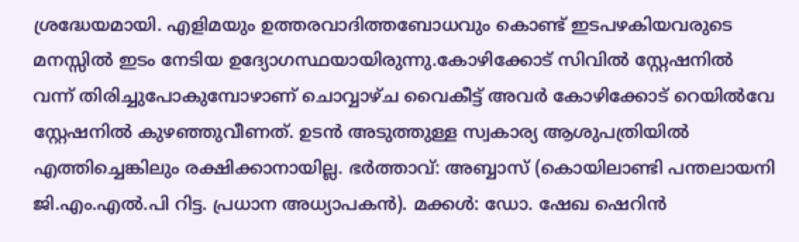ശ്രദ്ധേയമായി. എളിമയും ഉത്തരവാദിത്തബോധവും കൊണ്ട് ഇടപഴകിയവരുടെ മനസ്സിൽ ഇടം നേടിയ ഉദ്യോഗസ്ഥയായിരുന്നു.കോഴിക്കോട് സിവിൽ സ്റ്റേഷനിൽ വന്ന് തിരിച്ചുപോകുമ്പോഴാണ് ചൊവ്വാഴ്ച വൈകീട്ട് അവർ കോഴിക്കോട് റെയിൽവേ സ്റ്റേഷനിൽ കുഴഞ്ഞുവീണത്. ഉടൻ അടുത്തുള്ള സ്വകാര്യ ആശുപത്രിയിൽ എത്തിച്ചെങ്കിലും രക്ഷിക്കാനായില്ല. ഭര്‍ത്താവ്: അബ്ബാസ് (കൊയിലാണ്ടി പന്തലായനി ജി.എം.എൽ.പി റിട്ട. പ്രധാന അധ്യാപകൻ). മക്കൾ: ഡോ. ഷേഖ ഷെറിൻ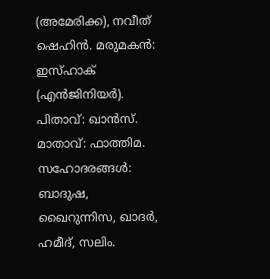(അമേരിക്ക), നവീത് ഷെഹിൻ. മരുമകൻ: ഇസ്ഹാക് (എൻജിനിയർ). പിതാവ്: ഖാൻസ്. മാതാവ്: ഫാത്തിമ. സഹോദരങ്ങൾ: ബാദുഷ, ഖൈറുന്നിസ, ഖാദർ, ഹമീദ്, സലിം.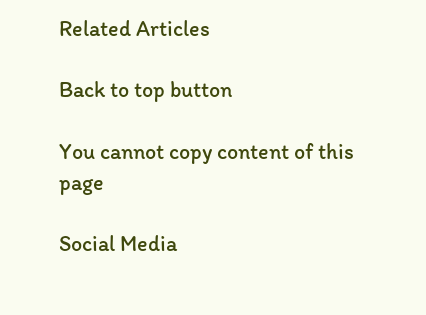Related Articles

Back to top button

You cannot copy content of this page

Social Media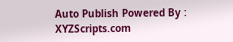Auto Publish Powered By : XYZScripts.com